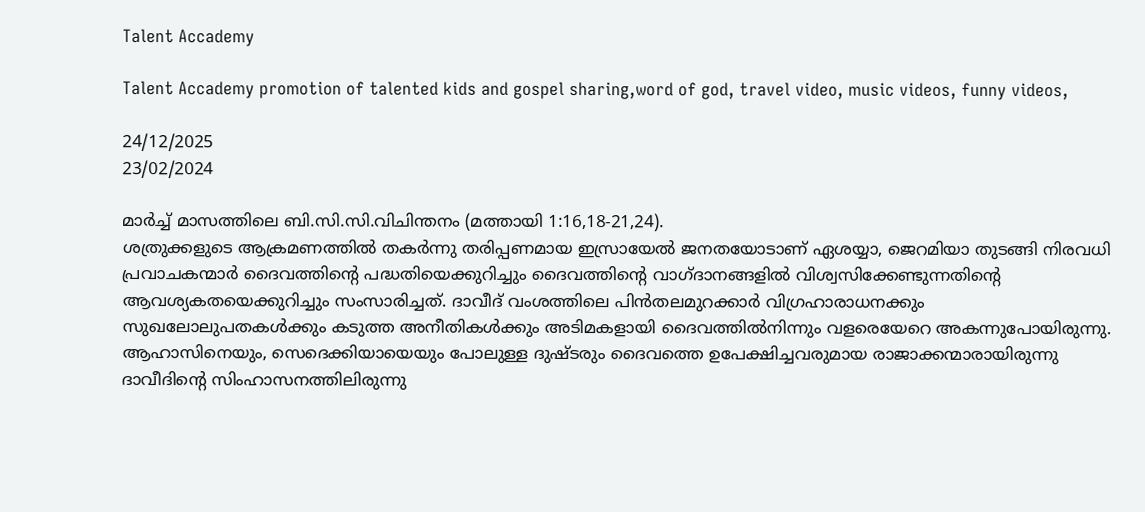Talent Accademy

Talent Accademy promotion of talented kids and gospel sharing,word of god, travel video, music videos, funny videos,

24/12/2025
23/02/2024

മാർച്ച് മാസത്തിലെ ബി.സി.സി.വിചിന്തനം (മത്തായി 1:16,18-21,24).
ശത്രുക്കളുടെ ആക്രമണത്തിൽ തകർന്നു തരിപ്പണമായ ഇസ്രായേൽ ജനതയോടാണ് ഏശയ്യാ, ജെറമിയാ തുടങ്ങി നിരവധി പ്രവാചകന്മാർ ദൈവത്തിന്റെ പദ്ധതിയെക്കുറിച്ചും ദൈവത്തിന്റെ വാഗ്ദാനങ്ങളിൽ വിശ്വസിക്കേണ്ടുന്നതിന്റെ ആവശ്യകതയെക്കുറിച്ചും സംസാരിച്ചത്. ദാവീദ് വംശത്തിലെ പിൻതലമുറക്കാർ വിഗ്രഹാരാധനക്കും സുഖലോലുപതകൾക്കും കടുത്ത അനീതികൾക്കും അടിമകളായി ദൈവത്തിൽനിന്നും വളരെയേറെ അകന്നുപോയിരുന്നു. ആഹാസിനെയും, സെദെക്കിയായെയും പോലുള്ള ദുഷ്ടരും ദൈവത്തെ ഉപേക്ഷിച്ചവരുമായ രാജാക്കന്മാരായിരുന്നു ദാവീദിന്റെ സിംഹാസനത്തിലിരുന്നു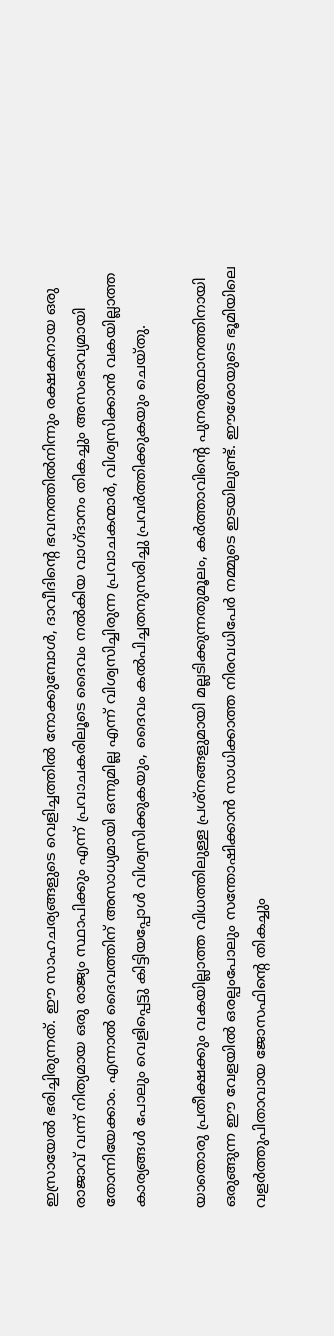ഇസ്രായേൽ ഭരിച്ചിരുന്നത്. ഈ സാഹചര്യങ്ങളുടെ വെളിച്ചത്തിൽ നോക്കുമ്പോൾ, ദാവീദിന്റെ ഭവനത്തിൽനിന്നും രക്ഷകനായ ഒരു രാജാവ് വന്ന് നിത്യമായ ഒരു രാജ്യം സ്ഥാപിക്കും എന്ന് പ്രവാചകരിലൂടെ ദൈവം നൽകിയ വാഗ്ദാനം തികച്ചും അസംഭാവ്യമായി തോന്നിയേക്കാം. എന്നാൽ ദൈവത്തിന് അസാധ്യമായി ഒന്നുമില്ല എന്ന് വിശ്വസിച്ചിരുന്ന പ്രവാചകന്മാർ, വിശ്വസിക്കാൻ വകയില്ലാത്ത കാര്യങ്ങൾ പോലും വെളിപ്പെട്ടു കിട്ടിയപ്പോൾ വിശ്വസിക്കുകയും, ദൈവം കൽപിച്ചതനുസരിച്ചു പ്രവർത്തിക്കുകയും ചെയ്തു.

യാതൊരു പ്രതീക്ഷക്കും വകയില്ലാത്ത വിധത്തിലുള്ള പ്രശ്നങ്ങളുമായി മല്ലടിക്കുന്നതുമൂലം, കർത്താവിന്റെ പുനരുത്ഥാനത്തിനായി ഒരുങ്ങുന്ന ഈ വേളയിൽ ഒരല്പംപോലും സന്തോഷിക്കാൻ സാധിക്കാത്ത നിരവധിപേർ നമ്മുടെ ഇടയിലുണ്ട്. ഈശോയുടെ ഭൂമിയിലെ വളർത്തുപിതാവായ ജോസഫിന്റെ തികച്ചും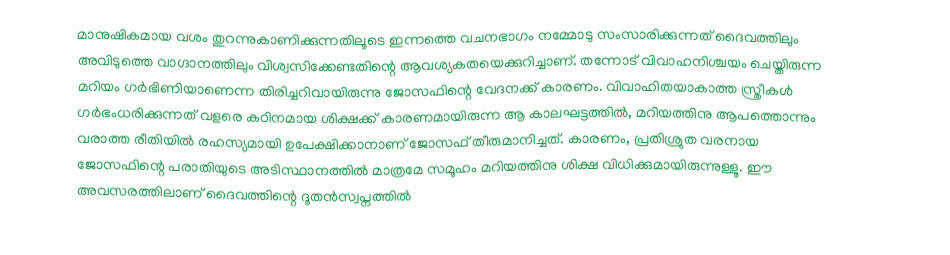മാനുഷികമായ വശം തുറന്നുകാണിക്കുന്നതിലൂടെ ഇന്നത്തെ വചനഭാഗം നമ്മോടു സംസാരിക്കുന്നത് ദൈവത്തിലും അവിടുത്തെ വാഗ്ദാനത്തിലും വിശ്വസിക്കേണ്ടതിന്റെ ആവശ്യകതയെക്കുറിച്ചാണ്. തന്നോട് വിവാഹനിശ്ചയം ചെയ്തിരുന്ന മറിയം ഗർഭിണിയാണെന്ന തിരിച്ചറിവായിരുന്നു ജോസഫിന്റെ വേദനക്ക് കാരണം. വിവാഹിതയാകാത്ത സ്ത്രീകൾ ഗർഭംധരിക്കുന്നത് വളരെ കഠിനമായ ശിക്ഷക്ക് കാരണമായിരുന്ന ആ കാലഘട്ടത്തിൽ, മറിയത്തിനു ആപത്തൊന്നും വരാത്ത രീതിയിൽ രഹസ്യമായി ഉപേക്ഷിക്കാനാണ് ജോസഫ് തീരുമാനിച്ചത്. കാരണം, പ്രതിശ്രുത വരനായ ജോസഫിന്റെ പരാതിയുടെ അടിസ്ഥാനത്തിൽ മാത്രമേ സമൂഹം മറിയത്തിനു ശിക്ഷ വിധിക്കുമായിരുന്നുള്ളൂ. ഈ അവസരത്തിലാണ് ദൈവത്തിന്റെ ദൂതൻസ്വപ്നത്തിൽ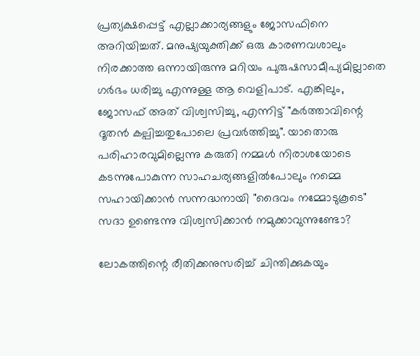പ്രത്യക്ഷപ്പെട്ട് എല്ലാക്കാര്യങ്ങളും ജോസഫിനെ അറിയിച്ചത്. മനുഷ്യയുക്തിക്ക് ഒരു കാരണവശാലും നിരക്കാത്ത ഒന്നായിരുന്നു മറിയം പുരുഷസാമീപ്യമില്ലാതെ ഗർഭം ധരിച്ചു എന്നുള്ള ആ വെളിപാട്. എങ്കിലും, ജോസഫ് അത് വിശ്വസിച്ചു, എന്നിട്ട് "കർത്താവിന്റെ ദൂതൻ കല്പിച്ചതുപോലെ പ്രവർത്തിച്ചു". യാതൊരു പരിഹാരവുമില്ലെന്നു കരുതി നമ്മൾ നിരാശയോടെ കടന്നുപോകുന്ന സാഹചര്യങ്ങളിൽപോലും നമ്മെ സഹായിക്കാൻ സന്നദ്ധനായി "ദൈവം നമ്മോടുകൂടെ" സദാ ഉണ്ടെന്നു വിശ്വസിക്കാൻ നമുക്കാവുന്നുണ്ടോ?

ലോകത്തിന്റെ രീതിക്കനുസരിച്ച് ചിന്തിക്കുകയും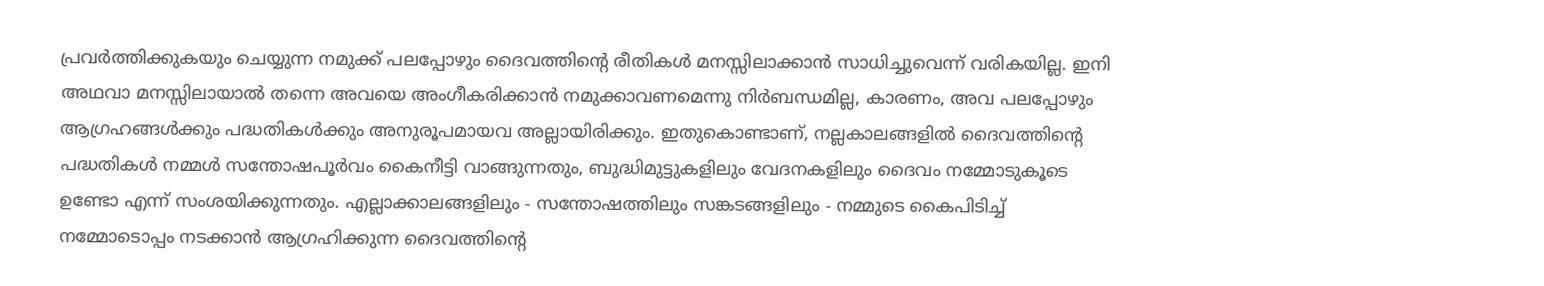പ്രവർത്തിക്കുകയും ചെയ്യുന്ന നമുക്ക് പലപ്പോഴും ദൈവത്തിന്റെ രീതികൾ മനസ്സിലാക്കാൻ സാധിച്ചുവെന്ന് വരികയില്ല. ഇനി അഥവാ മനസ്സിലായാൽ തന്നെ അവയെ അംഗീകരിക്കാൻ നമുക്കാവണമെന്നു നിർബന്ധമില്ല, കാരണം, അവ പലപ്പോഴും ആഗ്രഹങ്ങൾക്കും പദ്ധതികൾക്കും അനുരൂപമായവ അല്ലായിരിക്കും. ഇതുകൊണ്ടാണ്, നല്ലകാലങ്ങളിൽ ദൈവത്തിന്റെ പദ്ധതികൾ നമ്മൾ സന്തോഷപൂർവം കൈനീട്ടി വാങ്ങുന്നതും, ബുദ്ധിമുട്ടുകളിലും വേദനകളിലും ദൈവം നമ്മോടുകൂടെ ഉണ്ടോ എന്ന് സംശയിക്കുന്നതും. എല്ലാക്കാലങ്ങളിലും - സന്തോഷത്തിലും സങ്കടങ്ങളിലും - നമ്മുടെ കൈപിടിച്ച് നമ്മോടൊപ്പം നടക്കാൻ ആഗ്രഹിക്കുന്ന ദൈവത്തിന്റെ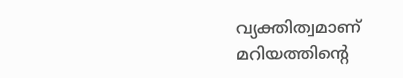വ്യക്തിത്വമാണ് മറിയത്തിന്റെ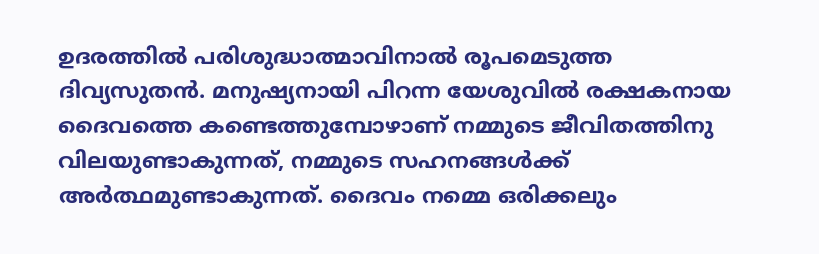ഉദരത്തിൽ പരിശുദ്ധാത്മാവിനാൽ രൂപമെടുത്ത ദിവ്യസുതൻ. മനുഷ്യനായി പിറന്ന യേശുവിൽ രക്ഷകനായ ദൈവത്തെ കണ്ടെത്തുമ്പോഴാണ് നമ്മുടെ ജീവിതത്തിനു വിലയുണ്ടാകുന്നത്, നമ്മുടെ സഹനങ്ങൾക്ക്‌ അർത്ഥമുണ്ടാകുന്നത്. ദൈവം നമ്മെ ഒരിക്കലും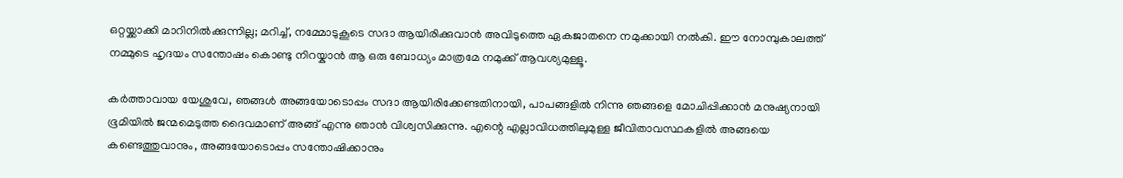ഒറ്റയ്ക്കാക്കി മാറിനിൽക്കുന്നില്ല; മറിച്ച്, നമ്മോടുകൂടെ സദാ ആയിരിക്കുവാൻ അവിടുത്തെ ഏകജാതനെ നമുക്കായി നൽകി. ഈ നോമ്പുകാലത്ത് നമ്മുടെ ഹൃദയം സന്തോഷം കൊണ്ടു നിറയ്കാൻ ആ ഒരു ബോധ്യം മാത്രമേ നമുക്ക് ആവശ്യമുള്ളൂ.

കർത്താവായ യേശുവേ, ഞങ്ങൾ അങ്ങയോടൊപ്പം സദാ ആയിരിക്കേണ്ടതിനായി, പാപങ്ങളിൽ നിന്നു ഞങ്ങളെ മോചിപ്പിക്കാൻ മനുഷ്യനായി ഭൂമിയിൽ ജന്മമെടുത്ത ദൈവമാണ് അങ്ങ് എന്നു ഞാൻ വിശ്വസിക്കുന്നു. എന്റെ എല്ലാവിധത്തിലുമുള്ള ജീവിതാവസ്ഥകളിൽ അങ്ങയെ കണ്ടെത്തുവാനും, അങ്ങയോടൊപ്പം സന്തോഷിക്കാനും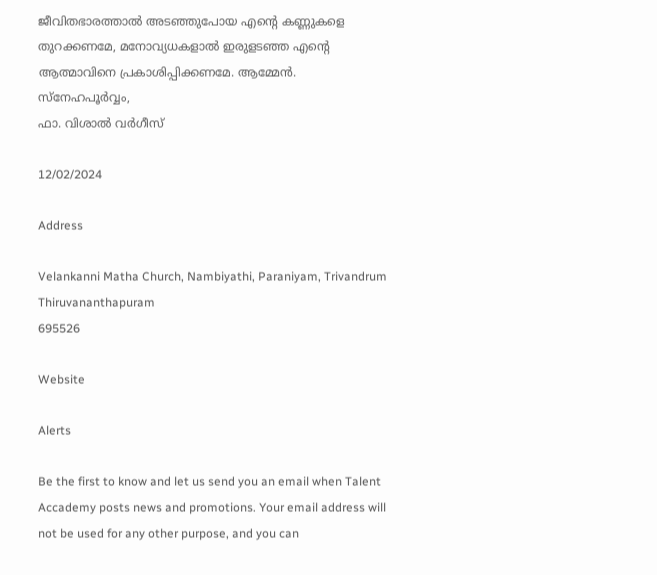ജീവിതഭാരത്താൽ അടഞ്ഞുപോയ എന്റെ കണ്ണുകളെ തുറക്കണമേ, മനോവ്യധകളാൽ ഇരുളടഞ്ഞ എന്റെ ആത്മാവിനെ പ്രകാശിപ്പിക്കണമേ. ആമ്മേൻ. സ്നേഹപൂർവ്വം,
ഫാ. വിശാൽ വർഗീസ്

12/02/2024

Address

Velankanni Matha Church, Nambiyathi, Paraniyam, Trivandrum
Thiruvananthapuram
695526

Website

Alerts

Be the first to know and let us send you an email when Talent Accademy posts news and promotions. Your email address will not be used for any other purpose, and you can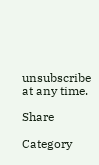unsubscribe at any time.

Share

Category